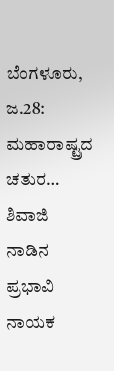ಬೆಂಗಳೂರು, ಜ.28: ಮಹಾರಾಷ್ಟ್ರದ ಚತುರ… ಶಿವಾಜಿ ನಾಡಿನ ಪ್ರಭಾವಿ ನಾಯಕ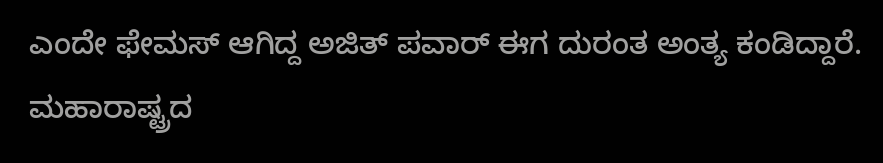ಎಂದೇ ಫೇಮಸ್ ಆಗಿದ್ದ ಅಜಿತ್ ಪವಾರ್ ಈಗ ದುರಂತ ಅಂತ್ಯ ಕಂಡಿದ್ದಾರೆ. ಮಹಾರಾಷ್ಟ್ರದ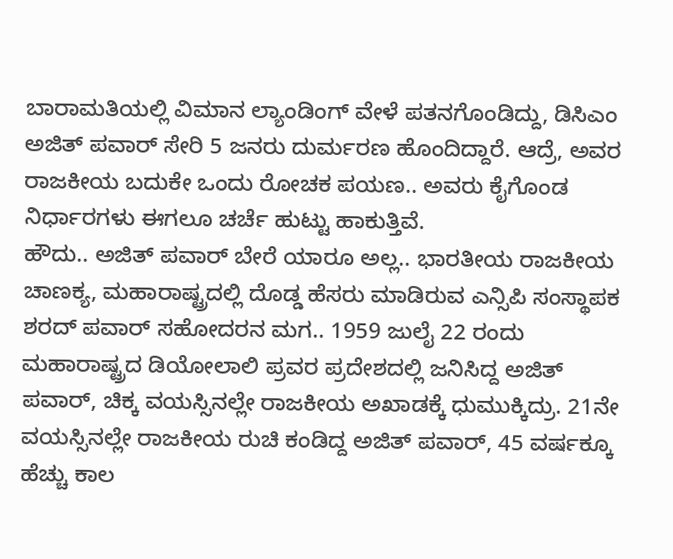ಬಾರಾಮತಿಯಲ್ಲಿ ವಿಮಾನ ಲ್ಯಾಂಡಿಂಗ್ ವೇಳೆ ಪತನಗೊಂಡಿದ್ದು, ಡಿಸಿಎಂ ಅಜಿತ್ ಪವಾರ್ ಸೇರಿ 5 ಜನರು ದುರ್ಮರಣ ಹೊಂದಿದ್ದಾರೆ. ಆದ್ರೆ, ಅವರ ರಾಜಕೀಯ ಬದುಕೇ ಒಂದು ರೋಚಕ ಪಯಣ.. ಅವರು ಕೈಗೊಂಡ ನಿರ್ಧಾರಗಳು ಈಗಲೂ ಚರ್ಚೆ ಹುಟ್ಟು ಹಾಕುತ್ತಿವೆ.
ಹೌದು.. ಅಜಿತ್ ಪವಾರ್ ಬೇರೆ ಯಾರೂ ಅಲ್ಲ.. ಭಾರತೀಯ ರಾಜಕೀಯ ಚಾಣಕ್ಯ, ಮಹಾರಾಷ್ಟ್ರದಲ್ಲಿ ದೊಡ್ಡ ಹೆಸರು ಮಾಡಿರುವ ಎನ್ಸಿಪಿ ಸಂಸ್ಥಾಪಕ ಶರದ್ ಪವಾರ್ ಸಹೋದರನ ಮಗ.. 1959 ಜುಲೈ 22 ರಂದು ಮಹಾರಾಷ್ಟ್ರದ ಡಿಯೋಲಾಲಿ ಪ್ರವರ ಪ್ರದೇಶದಲ್ಲಿ ಜನಿಸಿದ್ದ ಅಜಿತ್ ಪವಾರ್, ಚಿಕ್ಕ ವಯಸ್ಸಿನಲ್ಲೇ ರಾಜಕೀಯ ಅಖಾಡಕ್ಕೆ ಧುಮುಕ್ಕಿದ್ರು. 21ನೇ ವಯಸ್ಸಿನಲ್ಲೇ ರಾಜಕೀಯ ರುಚಿ ಕಂಡಿದ್ದ ಅಜಿತ್ ಪವಾರ್, 45 ವರ್ಷಕ್ಕೂ ಹೆಚ್ಚು ಕಾಲ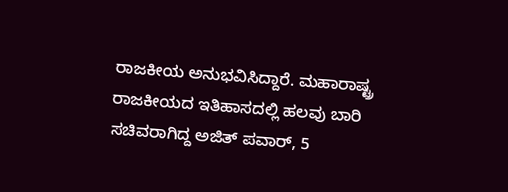ರಾಜಕೀಯ ಅನುಭವಿಸಿದ್ದಾರೆ. ಮಹಾರಾಷ್ಟ್ರ ರಾಜಕೀಯದ ಇತಿಹಾಸದಲ್ಲಿ ಹಲವು ಬಾರಿ ಸಚಿವರಾಗಿದ್ದ ಅಜಿತ್ ಪವಾರ್, 5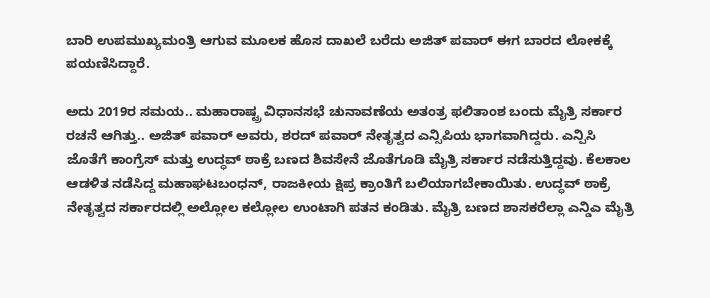ಬಾರಿ ಉಪಮುಖ್ಯಮಂತ್ರಿ ಆಗುವ ಮೂಲಕ ಹೊಸ ದಾಖಲೆ ಬರೆದು ಅಜಿತ್ ಪವಾರ್ ಈಗ ಬಾರದ ಲೋಕಕ್ಕೆ ಪಯಣಿಸಿದ್ದಾರೆ.

ಅದು 2019ರ ಸಮಯ.. ಮಹಾರಾಷ್ಟ್ರ ವಿಧಾನಸಭೆ ಚುನಾವಣೆಯ ಅತಂತ್ರ ಫಲಿತಾಂಶ ಬಂದು ಮೈತ್ರಿ ಸರ್ಕಾರ ರಚನೆ ಆಗಿತ್ತು.. ಅಜಿತ್ ಪವಾರ್ ಅವರು, ಶರದ್ ಪವಾರ್ ನೇತೃತ್ವದ ಎನ್ಸಿಪಿಯ ಭಾಗವಾಗಿದ್ದರು. ಎನ್ಪಿಸಿ ಜೊತೆಗೆ ಕಾಂಗ್ರೆಸ್ ಮತ್ತು ಉದ್ಧವ್ ಠಾಕ್ರೆ ಬಣದ ಶಿವಸೇನೆ ಜೊತೆಗೂಡಿ ಮೈತ್ರಿ ಸರ್ಕಾರ ನಡೆಸುತ್ತಿದ್ದವು. ಕೆಲಕಾಲ ಆಡಳಿತ ನಡೆಸಿದ್ದ ಮಹಾಘಟಬಂಧನ್, ರಾಜಕೀಯ ಕ್ಷಿಪ್ರ ಕ್ರಾಂತಿಗೆ ಬಲಿಯಾಗಬೇಕಾಯಿತು. ಉದ್ಧವ್ ಠಾಕ್ರೆ ನೇತೃತ್ವದ ಸರ್ಕಾರದಲ್ಲಿ ಅಲ್ಲೋಲ ಕಲ್ಲೋಲ ಉಂಟಾಗಿ ಪತನ ಕಂಡಿತು. ಮೈತ್ರಿ ಬಣದ ಶಾಸಕರೆಲ್ಲಾ ಎನ್ಡಿಎ ಮೈತ್ರಿ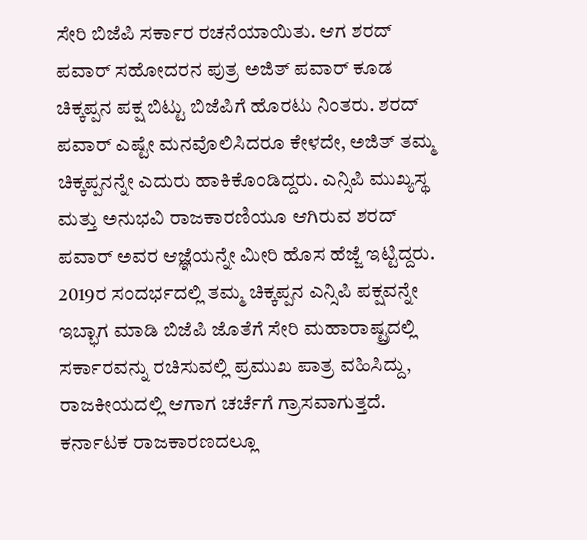ಸೇರಿ ಬಿಜೆಪಿ ಸರ್ಕಾರ ರಚನೆಯಾಯಿತು. ಆಗ ಶರದ್ ಪವಾರ್ ಸಹೋದರನ ಪುತ್ರ ಅಜಿತ್ ಪವಾರ್ ಕೂಡ ಚಿಕ್ಕಪ್ಪನ ಪಕ್ಷ ಬಿಟ್ಟು ಬಿಜೆಪಿಗೆ ಹೊರಟು ನಿಂತರು. ಶರದ್ ಪವಾರ್ ಎಷ್ಟೇ ಮನವೊಲಿಸಿದರೂ ಕೇಳದೇ, ಅಜಿತ್ ತಮ್ಮ ಚಿಕ್ಕಪ್ಪನನ್ನೇ ಎದುರು ಹಾಕಿಕೊಂಡಿದ್ದರು. ಎನ್ಸಿಪಿ ಮುಖ್ಯಸ್ಥ ಮತ್ತು ಅನುಭವಿ ರಾಜಕಾರಣಿಯೂ ಆಗಿರುವ ಶರದ್ ಪವಾರ್ ಅವರ ಆಜ್ಞೆಯನ್ನೇ ಮೀರಿ ಹೊಸ ಹೆಜ್ಜೆ ಇಟ್ಟಿದ್ದರು. 2019ರ ಸಂದರ್ಭದಲ್ಲಿ ತಮ್ಮ ಚಿಕ್ಕಪ್ಪನ ಎನ್ಸಿಪಿ ಪಕ್ಷವನ್ನೇ ಇಬ್ಭಾಗ ಮಾಡಿ ಬಿಜೆಪಿ ಜೊತೆಗೆ ಸೇರಿ ಮಹಾರಾಷ್ಟ್ರದಲ್ಲಿ ಸರ್ಕಾರವನ್ನು ರಚಿಸುವಲ್ಲಿ ಪ್ರಮುಖ ಪಾತ್ರ ವಹಿಸಿದ್ದು, ರಾಜಕೀಯದಲ್ಲಿ ಆಗಾಗ ಚರ್ಚೆಗೆ ಗ್ರಾಸವಾಗುತ್ತದೆ. ಕರ್ನಾಟಕ ರಾಜಕಾರಣದಲ್ಲೂ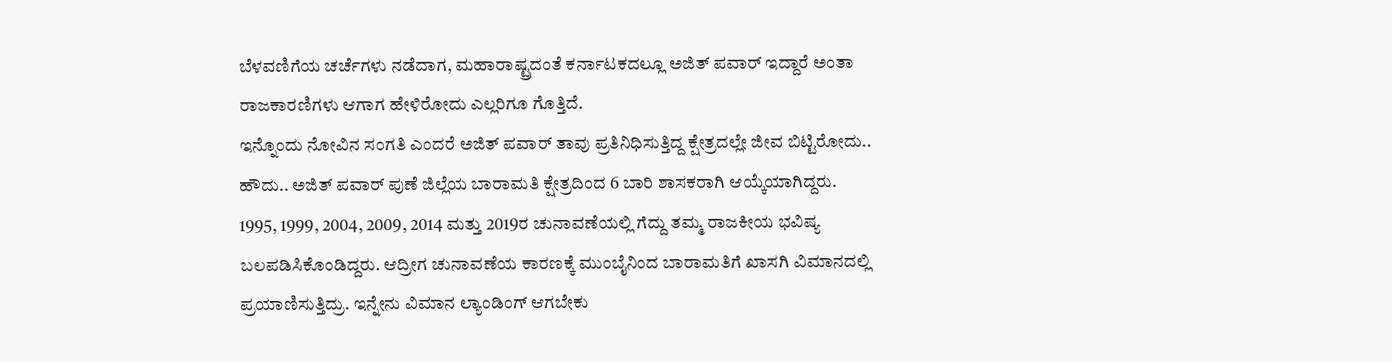ಬೆಳವಣಿಗೆಯ ಚರ್ಚೆಗಳು ನಡೆದಾಗ, ಮಹಾರಾಷ್ಟ್ರದಂತೆ ಕರ್ನಾಟಕದಲ್ಲೂ ಅಜಿತ್ ಪವಾರ್ ಇದ್ದಾರೆ ಅಂತಾ ರಾಜಕಾರಣಿಗಳು ಆಗಾಗ ಹೇಳಿರೋದು ಎಲ್ಲರಿಗೂ ಗೊತ್ತಿದೆ.
ಇನ್ನೊಂದು ನೋವಿನ ಸಂಗತಿ ಎಂದರೆ ಅಜಿತ್ ಪವಾರ್ ತಾವು ಪ್ರತಿನಿಧಿಸುತ್ತಿದ್ದ ಕ್ಷೇತ್ರದಲ್ಲೇ ಜೀವ ಬಿಟ್ಟಿರೋದು.. ಹೌದು.. ಅಜಿತ್ ಪವಾರ್ ಪುಣೆ ಜಿಲ್ಲೆಯ ಬಾರಾಮತಿ ಕ್ಷೇತ್ರದಿಂದ 6 ಬಾರಿ ಶಾಸಕರಾಗಿ ಆಯ್ಕೆಯಾಗಿದ್ದರು. 1995, 1999, 2004, 2009, 2014 ಮತ್ತು 2019ರ ಚುನಾವಣೆಯಲ್ಲಿ ಗೆದ್ದು ತಮ್ಮ ರಾಜಕೀಯ ಭವಿಷ್ಯ ಬಲಪಡಿಸಿಕೊಂಡಿದ್ದರು. ಆದ್ರೀಗ ಚುನಾವಣೆಯ ಕಾರಣಕ್ಕೆ ಮುಂಬೈನಿಂದ ಬಾರಾಮತಿಗೆ ಖಾಸಗಿ ವಿಮಾನದಲ್ಲಿ ಪ್ರಯಾಣಿಸುತ್ತಿದ್ರು. ಇನ್ನೇನು ವಿಮಾನ ಲ್ಯಾಂಡಿಂಗ್ ಆಗಬೇಕು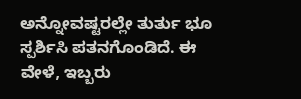ಅನ್ನೋವಷ್ಟರಲ್ಲೇ ತುರ್ತು ಭೂ ಸ್ಪರ್ಶಿಸಿ ಪತನಗೊಂಡಿದೆ. ಈ ವೇಳೆ, ಇಬ್ಬರು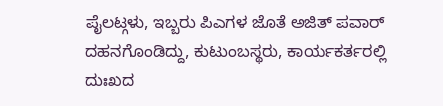ಪೈಲಟ್ಗಳು, ಇಬ್ಬರು ಪಿಎಗಳ ಜೊತೆ ಅಜಿತ್ ಪವಾರ್ ದಹನಗೊಂಡಿದ್ದು, ಕುಟುಂಬಸ್ಥರು, ಕಾರ್ಯಕರ್ತರಲ್ಲಿ ದುಃಖದ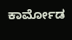ಕಾರ್ಮೋಡ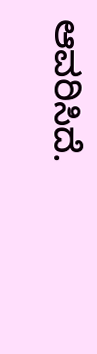ಆವರಿಸಿದೆ.